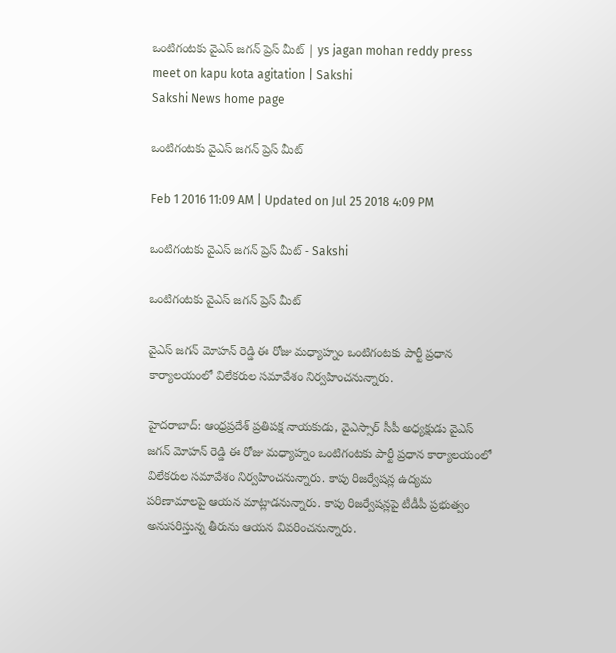ఒంటిగంటకు వైఎస్ జగన్ ప్రెస్ మీట్ | ys jagan mohan reddy press meet on kapu kota agitation | Sakshi
Sakshi News home page

ఒంటిగంటకు వైఎస్ జగన్ ప్రెస్ మీట్

Feb 1 2016 11:09 AM | Updated on Jul 25 2018 4:09 PM

ఒంటిగంటకు వైఎస్ జగన్ ప్రెస్ మీట్ - Sakshi

ఒంటిగంటకు వైఎస్ జగన్ ప్రెస్ మీట్

వైఎస్ జగన్ మోహన్ రెడ్డి ఈ రోజు మధ్యాహ్నం ఒంటిగంటకు పార్టీ ప్రధాన కార్యాలయంలో విలేకరుల సమావేశం నిర్వహించనున్నారు.

హైదరాబాద్: ఆంధ్రప్రదేశ్‌ ప్రతిపక్ష నాయకుడు, వైఎస్సార్ సీపీ అధ్యక్షుడు వైఎస్ జగన్ మోహన్ రెడ్డి ఈ రోజు మధ్యాహ్నం ఒంటిగంటకు పార్టీ ప్రధాన కార్యాలయంలో విలేకరుల సమావేశం నిర్వహించనున్నారు. కాపు రిజర్వేషన్ల ఉద్యమ పరిణామాలపై ఆయన మాట్లాడనున్నారు. కాపు రిజర్వేషన్లపై టీడీపీ ప్రభుత్వం అనుసరిస్తున్న తీరును ఆయన వివరించనున్నారు.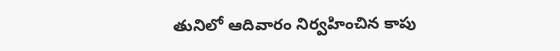తునిలో ఆదివారం నిర్వహించిన కాపు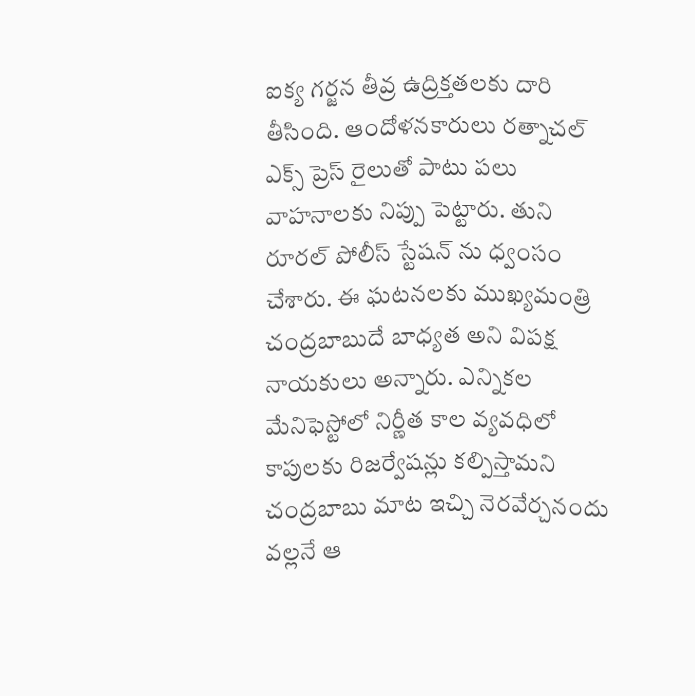ఐక్య గర్జన తీవ్ర ఉద్రిక్తతలకు దారి తీసింది. ఆందోళనకారులు రత్నాచల్ ఎక్స్ ప్రెస్ రైలుతో పాటు పలు వాహనాలకు నిప్పు పెట్టారు. తుని రూరల్ పోలీస్ స్టేషన్ ను ధ్వంసం చేశారు. ఈ ఘటనలకు ముఖ్యమంత్రి చంద్రబాబుదే బాధ్యత అని విపక్ష నాయకులు అన్నారు. ఎన్నికల మేనిఫెస్టోలో నిర్ణీత కాల వ్యవధిలో కాపులకు రిజర్వేషన్లు కల్పిస్తామని చంద్రబాబు మాట ఇచ్చి నెరవేర్చనందు వల్లనే ఆ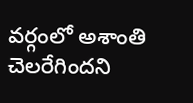వర్గంలో అశాంతి చెలరేగిందని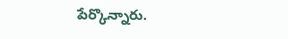పేర్కొన్నారు.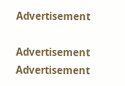Advertisement

Advertisement
Advertisement